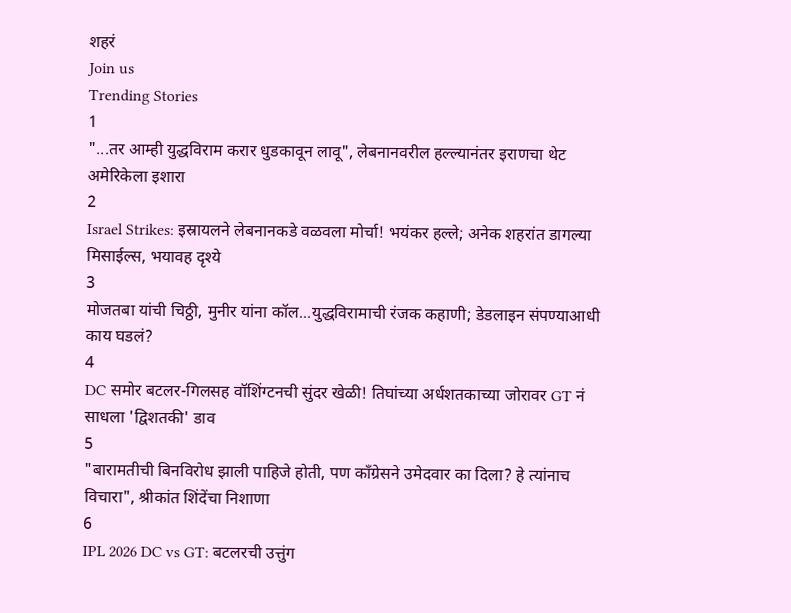शहरं
Join us
Trending Stories
1
"...तर आम्ही युद्धविराम करार धुडकावून लावू", लेबनानवरील हल्ल्यानंतर इराणचा थेट अमेरिकेला इशारा
2
Israel Strikes: इस्रायलने लेबनानकडे वळवला मोर्चा! भयंकर हल्ले; अनेक शहरांत डागल्या मिसाईल्स, भयावह दृश्ये
3
मोजतबा यांची चिठ्ठी, मुनीर यांना कॉल...युद्धविरामाची रंजक कहाणी; डेडलाइन संपण्याआधी काय घडलं?
4
DC समोर बटलर-गिलसह वॉशिंग्टनची सुंदर खेळी! तिघांच्या अर्धशतकाच्या जोरावर GT नं साधला 'द्विशतकी' डाव
5
"बारामतीची बिनविरोध झाली पाहिजे होती, पण काँग्रेसने उमेदवार का दिला? हे त्यांनाच विचारा", श्रीकांत शिंदेंचा निशाणा
6
IPL 2026 DC vs GT: बटलरची उत्तुंग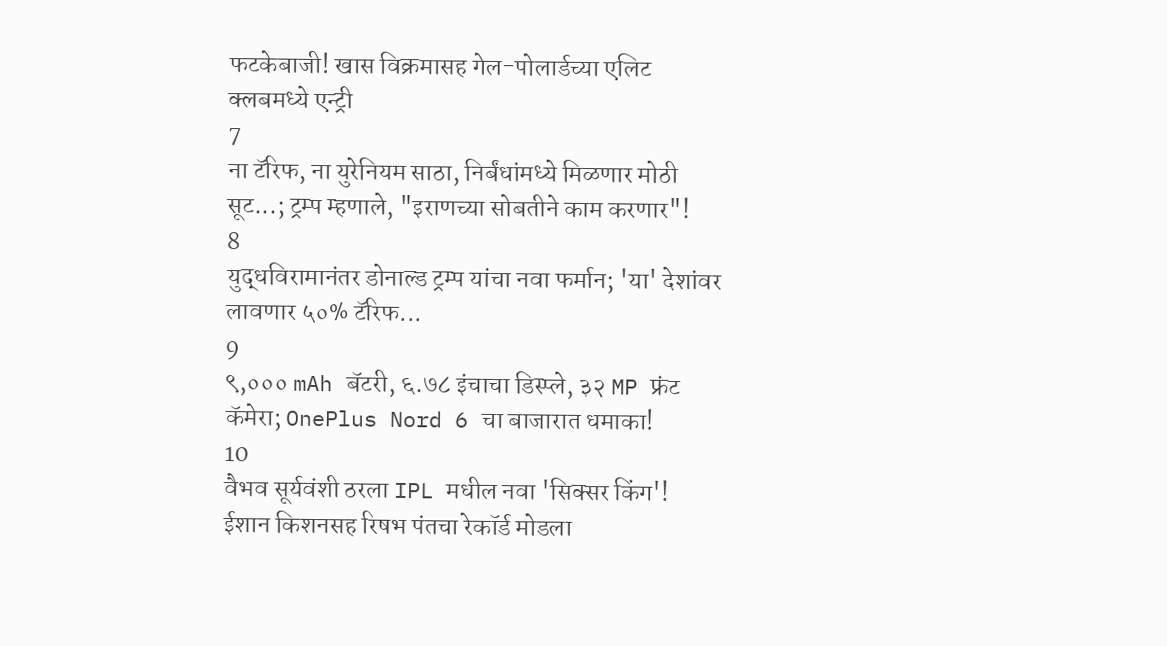फटकेबाजी! खास विक्रमासह गेल-पोलार्डच्या एलिट क्लबमध्ये एन्ट्री
7
ना टॅरिफ, ना युरेनियम साठा, निर्बंधांमध्ये मिळणार मोठी सूट...; ट्रम्प म्हणाले, "इराणच्या सोबतीने काम करणार"!
8
युद्धविरामानंतर डोनाल्ड ट्रम्प यांचा नवा फर्मान; 'या' देशांवर लावणार ५०% टॅरिफ...
9
९,००० mAh बॅटरी, ६.७८ इंचाचा डिस्प्ले, ३२ MP फ्रंट कॅमेरा; OnePlus Nord 6 चा बाजारात धमाका!
10
वैभव सूर्यवंशी ठरला IPL मधील नवा 'सिक्सर किंग'! ईशान किशनसह रिषभ पंतचा रेकॉर्ड मोडला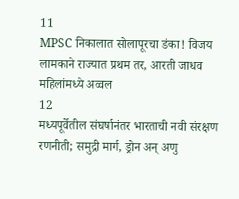11
MPSC निकालात सोलापूरचा डंका! विजय लामकाने राज्यात प्रथम तर, आरती जाधव महिलांमध्ये अव्वल
12
मध्यपूर्वेतील संघर्षानंतर भारताची नवी संरक्षण रणनीती; समुद्री मार्ग, ड्रोन अन् अणु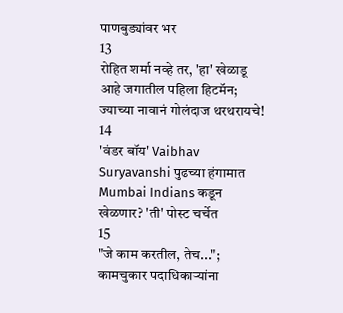पाणबुड्यांवर भर
13
रोहित शर्मा नव्हे तर, 'हा' खेळाडू आहे जगातील पहिला हिटमॅन; ज्याच्या नावानं गोलंदाज थरथरायचे!
14
'वंडर बॉय' Vaibhav Suryavanshi पुढच्या हंगामात Mumbai Indians कडून खेळणार? 'ती' पोस्ट चर्चेत
15
"जे काम करतील, तेच..."; कामचुकार पदाधिकाऱ्यांना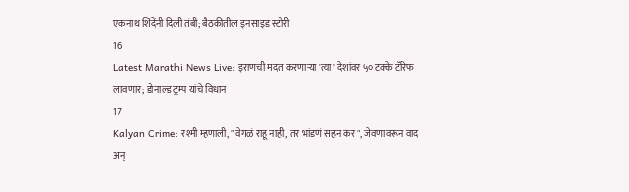एकनाथ शिंदेंनी दिली तंबी; बैठकीतील इनसाइड स्टोरी
16
Latest Marathi News Live: इराणची मदत करणाऱ्या 'त्या' देशांवर ५० टक्के टॅरिफ लावणार; डोनाल्ड ट्रम्प यांचे विधान
17
Kalyan Crime: रश्मी म्हणाली, "वेगळं राहू नाही, तर भांडणं सहन कर", जेवणावरून वाद अन्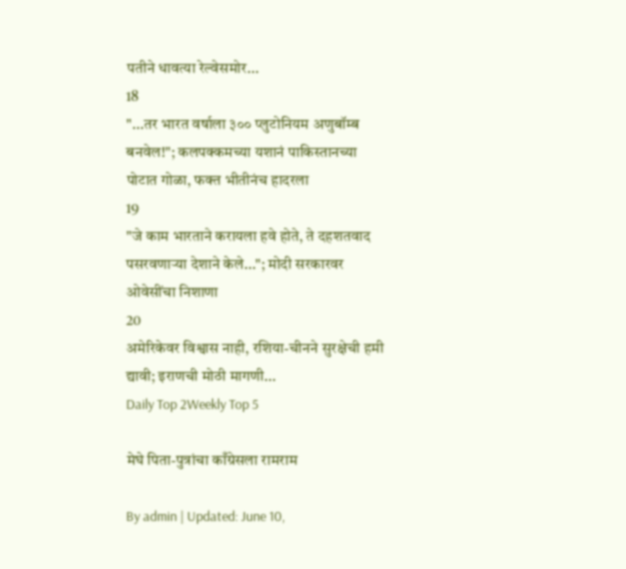पतीने धावत्या रेल्वेसमोर...
18
"...तर भारत वर्षाला ३०० प्लुटोनियम अणुबॉम्ब बनवेल!"; कलपक्कमच्या यशानं पाकिस्तानच्या पोटात गोळा, फक्त भीतीनंच हादरला
19
"जे काम भारताने करायला हवे होते, ते दहशतवाद पसरवणाऱ्या देशाने केले..."; मोदी सरकारवर ओवेसींचा निशाणा
20
अमेरिकेवर विश्वास नाही, रशिया-चीनने सुरक्षेची हमी द्यावी; इराणची मोठी मागणी...
Daily Top 2Weekly Top 5

मेघे पिता-पुत्रांचा काँग्रेसला रामराम

By admin | Updated: June 10,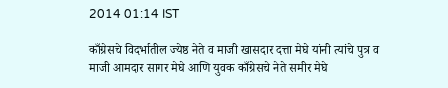2014 01:14 IST

काँग्रेसचे विदर्भातील ज्येष्ठ नेते व माजी खासदार दत्ता मेघे यांनी त्यांचे पुत्र व माजी आमदार सागर मेघे आणि युवक काँग्रेसचे नेते समीर मेघे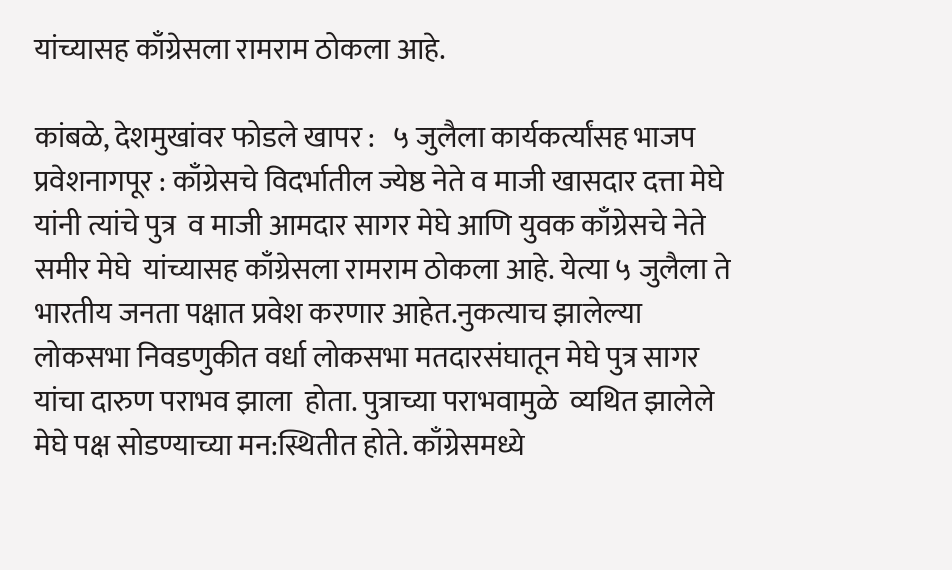यांच्यासह काँग्रेसला रामराम ठोकला आहे.

कांबळे, देशमुखांवर फोडले खापर :   ५ जुलैला कार्यकर्त्यांसह भाजप प्रवेशनागपूर : काँग्रेसचे विदर्भातील ज्येष्ठ नेते व माजी खासदार दत्ता मेघे यांनी त्यांचे पुत्र  व माजी आमदार सागर मेघे आणि युवक काँग्रेसचे नेते समीर मेघे  यांच्यासह काँग्रेसला रामराम ठोकला आहे. येत्या ५ जुलैला ते भारतीय जनता पक्षात प्रवेश करणार आहेत.नुकत्याच झालेल्या लोकसभा निवडणुकीत वर्धा लोकसभा मतदारसंघातून मेघे पुत्र सागर यांचा दारुण पराभव झाला  होता. पुत्राच्या पराभवामुळे  व्यथित झालेले मेघे पक्ष सोडण्याच्या मन:स्थितीत होते. काँग्रेसमध्ये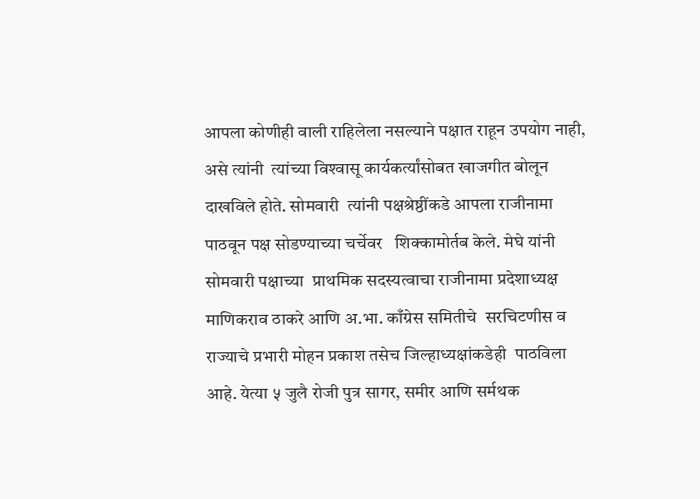आपला कोणीही वाली राहिलेला नसल्याने पक्षात राहून उपयोग नाही, असे त्यांनी  त्यांच्या विश्‍वासू कार्यकर्त्यांसोबत खाजगीत बोलून दाखविले होते. सोमवारी  त्यांनी पक्षश्रेष्ठींकडे आपला राजीनामा पाठवून पक्ष सोडण्याच्या चर्चेवर   शिक्कामोर्तब केले. मेघे यांनी सोमवारी पक्षाच्या  प्राथमिक सदस्यत्वाचा राजीनामा प्रदेशाध्यक्ष माणिकराव ठाकरे आणि अ.भा. काँग्रेस समितीचे  सरचिटणीस व राज्याचे प्रभारी मोहन प्रकाश तसेच जिल्हाध्यक्षांकडेही  पाठविला आहे. येत्या ५ जुलै रोजी पुत्र सागर, समीर आणि सर्मथक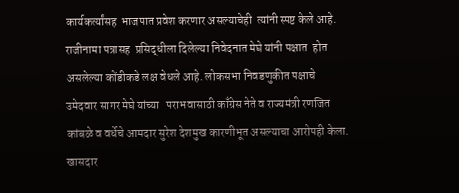कार्यकर्त्यांसह  भाजपात प्रवेश करणार असल्याचेही  त्यांनी स्पष्ट केले आहे. राजीनामा पत्रासह  प्रसिद्धीला दिलेल्या निवेदनात मेघे यांनी पक्षात  होत असलेल्या कोंडीकडे लक्ष वेधले आहे. लोकसभा निवडणुकीत पक्षाचे उमेदवार सागर मेघे यांच्या   पराभवासाठी काँग्रेस नेते व राज्यमंत्री रणजित कांबळे व वर्धेचे आमदार सुरेश देशमुख कारणीभूत असल्याचा आरोपही केला. खासदार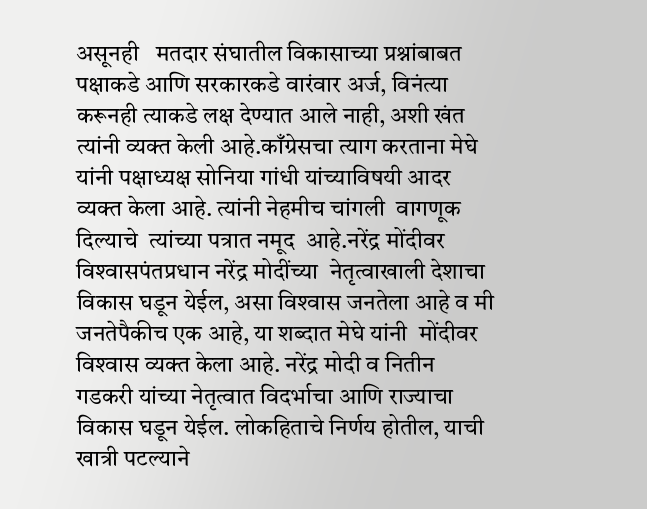असूनही   मतदार संघातील विकासाच्या प्रश्नांबाबत पक्षाकडे आणि सरकारकडे वारंवार अर्ज, विनंत्या करूनही त्याकडे लक्ष देण्यात आले नाही, अशी खंत  त्यांनी व्यक्त केली आहे.काँग्रेसचा त्याग करताना मेघे यांनी पक्षाध्यक्ष सोनिया गांधी यांच्याविषयी आदर व्यक्त केला आहे. त्यांनी नेहमीच चांगली  वागणूक दिल्याचे  त्यांच्या पत्रात नमूद  आहे.नरेंद्र मोंदीवर विश्‍वासपंतप्रधान नरेंद्र मोदींच्या  नेतृत्वाखाली देशाचा विकास घडून येईल, असा विश्‍वास जनतेला आहे व मी जनतेपैकीच एक आहे, या शब्दात मेघे यांनी  मोंदीवर विश्‍वास व्यक्त केला आहे. नरेंद्र मोदी व नितीन गडकरी यांच्या नेतृत्वात विदर्भाचा आणि राज्याचा विकास घडून येईल. लोकहिताचे निर्णय होतील, याची खात्री पटल्याने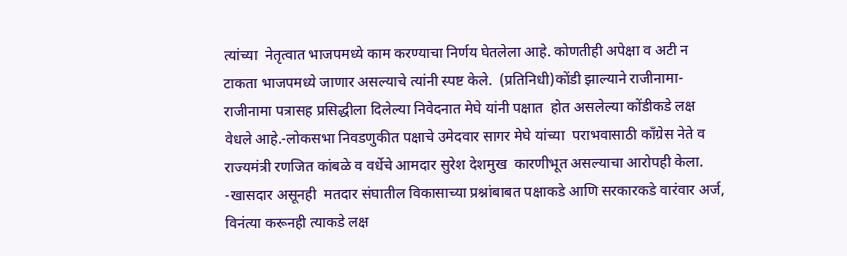त्यांच्या  नेतृत्वात भाजपमध्ये काम करण्याचा निर्णय घेतलेला आहे. कोणतीही अपेक्षा व अटी न टाकता भाजपमध्ये जाणार असल्याचे त्यांनी स्पष्ट केले.  (प्रतिनिधी)कोंडी झाल्याने राजीनामा-राजीनामा पत्रासह प्रसिद्धीला दिलेल्या निवेदनात मेघे यांनी पक्षात  होत असलेल्या कोंडीकडे लक्ष वेधले आहे.-लोकसभा निवडणुकीत पक्षाचे उमेदवार सागर मेघे यांच्या  पराभवासाठी काँग्रेस नेते व राज्यमंत्री रणजित कांबळे व वर्धेचे आमदार सुरेश देशमुख  कारणीभूत असल्याचा आरोपही केला. -खासदार असूनही  मतदार संघातील विकासाच्या प्रश्नांबाबत पक्षाकडे आणि सरकारकडे वारंवार अर्ज, विनंत्या करूनही त्याकडे लक्ष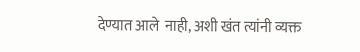देण्यात आले  नाही, अशी खंत त्यांनी व्यक्त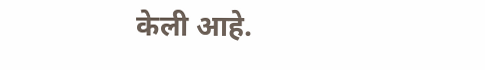केली आहे.